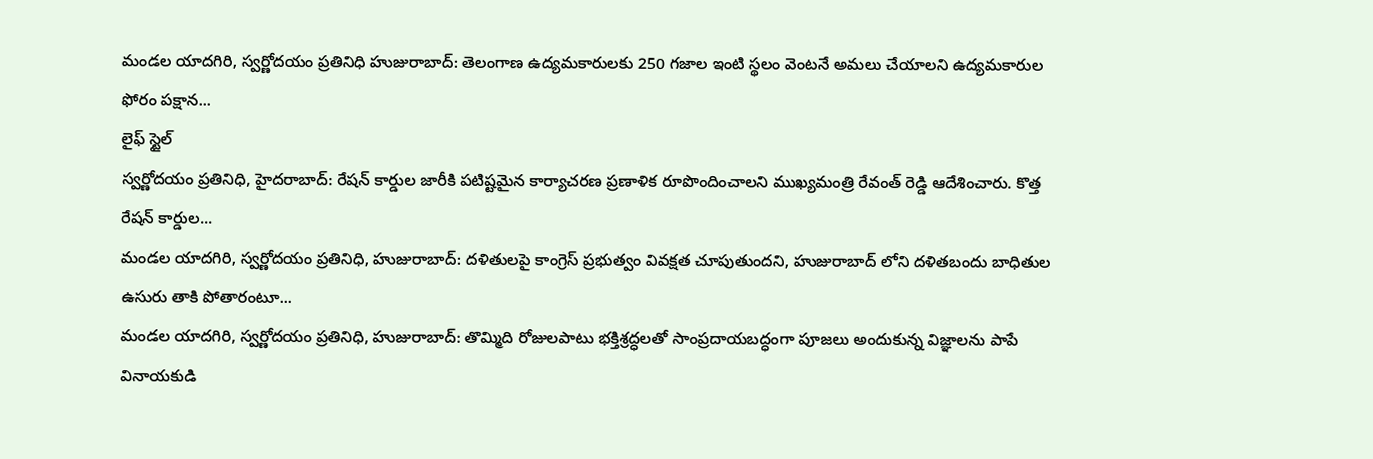మండల యాదగిరి, స్వర్ణోదయం ప్రతినిధి హుజురాబాద్: తెలంగాణ ఉద్యమకారులకు 250 గజాల ఇంటి స్థలం వెంటనే అమలు చేయాలని ఉద్యమకారుల ఫోరం పక్షాన...
లైఫ్ స్టైల్
స్వర్ణోదయం ప్రతినిధి, హైదరాబాద్: రేషన్ కార్డుల జారీకి పటిష్టమైన కార్యాచరణ ప్రణాళిక రూపొందించాలని ముఖ్యమంత్రి రేవంత్ రెడ్డి ఆదేశించారు. కొత్త రేషన్ కార్డుల...
మండల యాదగిరి, స్వర్ణోదయం ప్రతినిధి, హుజురాబాద్: దళితులపై కాంగ్రెస్ ప్రభుత్వం వివక్షత చూపుతుందని, హుజురాబాద్ లోని దళితబందు బాధితుల ఉసురు తాకి పోతారంటూ...
మండల యాదగిరి, స్వర్ణోదయం ప్రతినిధి, హుజురాబాద్: తొమ్మిది రోజులపాటు భక్తిశ్రద్ధలతో సాంప్రదాయబద్ధంగా పూజలు అందుకున్న విజ్ఞాలను పాపే వినాయకుడి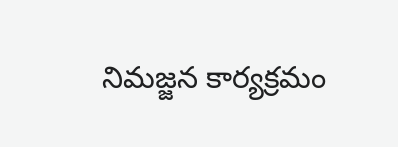నిమజ్జన కార్యక్రమం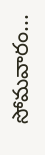సోమవారం...